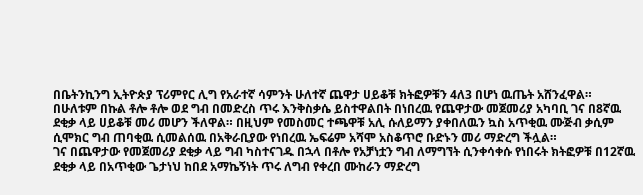በቤትንኪንግ ኢትዮጵያ ፕሪምየር ሊግ የአራተኛ ሳምንት ሁለተኛ ጨዋታ ሀይቆቹ ክትፎዎቹን 4ለ3 በሆነ ዉጤት አሸንፈዋል።
በሁለቱም በኩል ቶሎ ቶሎ ወደ ግብ በመድረስ ጥሩ እንቅስቃሴ ይስተዋልበት በነበረዉ የጨዋታው መጀመሪያ አካባቢ ገና በ8ኛዉ ደቂቃ ላይ ሀይቆቹ መሪ መሆን ችለዋል። በዚህም የመስመር ተጫዋቹ አሊ ሱለይማን ያቀበለዉን ኳስ አጥቂዉ ሙጅብ ቃሲም ሲሞክር ግብ ጠባቂዉ ሲመልሰዉ በአቅራቢያው የነበረዉ ኤፍሬም አሻሞ አስቆጥሮ ቡድኑን መሪ ማድረግ ችሏል።
ገና በጨዋታው የመጀመሪያ ደቂቃ ላይ ግብ ካስተናገዱ በኋላ በቶሎ የአቻነቷን ግብ ለማግኘት ሲንቀሳቀሱ የነበሩት ክትፎዎቹ በ12ኛዉ ደቂቃ ላይ በአጥቂው ጌታነህ ከበደ አማኬኝነት ጥሩ ለግብ የቀረበ ሙከራን ማድረግ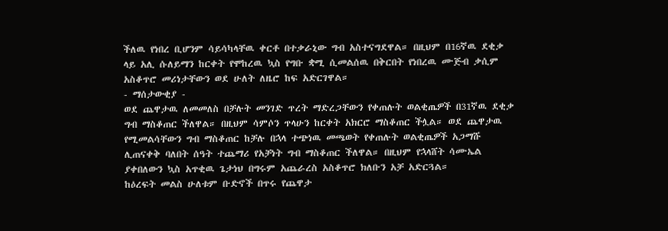ችለዉ የነበረ ቢሆንም ሳይሳካላቸዉ ቀርቶ በተቃራኒው ግብ አስተናግደዋል። በዚህም በ16ኛዉ ደቂቃ ላይ አሊ ሱለይማን ከርቀት የሞከረዉ ኳስ የግቡ ቋሚ ሲመልሰዉ በቅርበት የነበረዉ ሙጅብ ቃሲም አስቆጥሮ መሪነታቸውን ወደ ሁለት ለዜሮ ከፍ አድርገዋል።
- ማሰታውቂያ -
ወደ ጨዋታዉ ለመመለስ በቻሉት መንገድ ጥረት ማድረጋቸውን የቀጠሉት ወልቂጤዎች በ31ኛዉ ደቂቃ ግብ ማስቆጠር ችለዋል። በዚህም ሳምሶን ጥላሁን ከርቀት አክርሮ ማስቆጠር ችሏል። ወደ ጨዋታዉ የሚመልሳቸውን ግብ ማስቆጠር ከቻሉ በኋላ ተጭነዉ መጫወት የቀጠሉት ወልቂጤዎች አጋማሹ ሊጠናቀቅ ባለበት ሰዓት ተጨማሪ የአቻነት ግብ ማስቆጠር ችለዋል። በዚህም የኋላሸት ሳሙኤል ያቀበለውን ኳስ አጥቂዉ ጌታነህ በግሩም አጨራረስ አስቆጥሮ ክለቡን አቻ አድርጓል።
ከዕረፍት መልስ ሁለቱም ቡድኖች በጥሩ የጨዋታ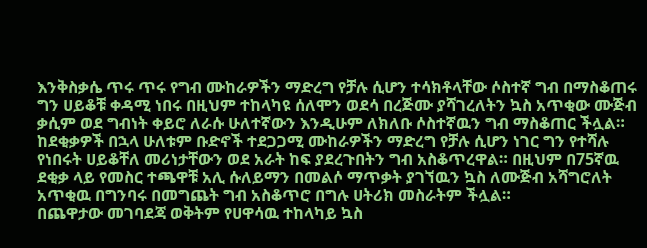እንቅስቃሴ ጥሩ ጥሩ የግብ ሙከራዎችን ማድረግ የቻሉ ሲሆን ተሳክቶላቸው ሶስተኛ ግብ በማስቆጠሩ ግን ሀይቆቹ ቀዳሚ ነበሩ በዚህም ተከላካዩ ሰለሞን ወደሳ በረጅሙ ያሻገረለትን ኳስ አጥቂው ሙጅብ ቃሲም ወደ ግብነት ቀይሮ ለራሱ ሁለተኛውን እንዲሁም ለክለቡ ሶስተኛዉን ግብ ማስቆጠር ችሏል።
ከደቂቃዎች በኋላ ሁለቱም ቡድኖች ተደጋጋሚ ሙከራዎችን ማድረግ የቻሉ ሲሆን ነገር ግን የተሻሉ የነበሩት ሀይቆቸለ መሪነታቸውን ወደ አራት ከፍ ያደረጉበትን ግብ አስቆጥረዋል። በዚህም በ75ኛዉ ደቂቃ ላይ የመስር ተጫዋቹ አሊ ሱለይማን በመልሶ ማጥቃት ያገኘዉን ኳስ ለሙጅብ አሻግሮለት አጥቂዉ በግንባሩ በመግጨት ግብ አስቆጥሮ በግሉ ሀትሪክ መስራትም ችሏል።
በጨዋታው መገባደጃ ወቅትም የሀዋሳዉ ተከላካይ ኳስ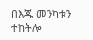በእጁ መንካቱን ተከትሎ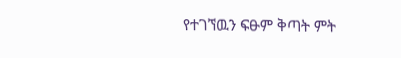የተገኘዉን ፍፁም ቅጣት ምት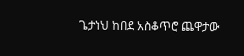ጌታነህ ከበደ አስቆጥሮ ጨዋታው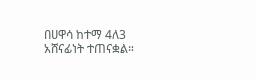በሀዋሳ ከተማ 4ለ3 አሸናፊነት ተጠናቋል።